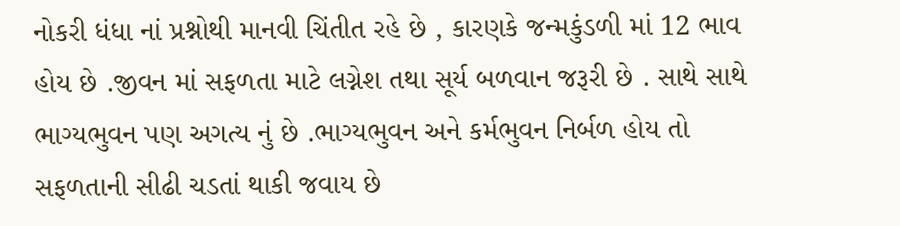નોકરી ધંધા નાં પ્રશ્નોથી માનવી ચિંતીત રહે છે , કારણકે જન્મકુંડળી માં 12 ભાવ હોય છે .જીવન માં સફળતા માટે લગ્નેશ તથા સૂર્ય બળવાન જરૂરી છે . સાથે સાથે ભાગ્યભુવન પણ અગત્ય નું છે .ભાગ્યભુવન અને કર્મભુવન નિર્બળ હોય તો સફળતાની સીઢી ચડતાં થાકી જવાય છે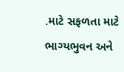.માટે સફળતા માટે ભાગ્યભુવન અને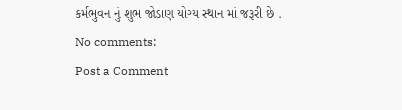કર્મભુવન નું શુભ જોડાણ યોગ્ય સ્થાન માં જરૂરી છે .
No comments:
Post a Comment